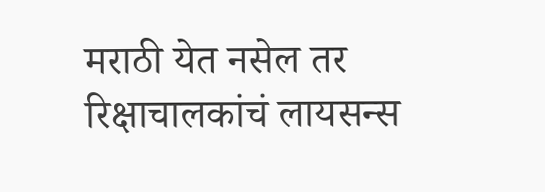मराठी येत नसेल तर रिक्षाचालकांचं लायसन्स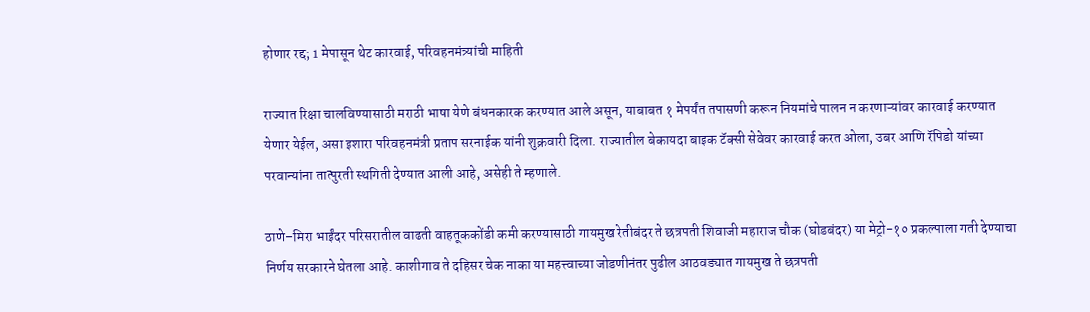होणार रद्द; 1 मेपासून थेट कारवाई, परिवहनमंत्र्यांची माहिती

राज्यात रिक्षा चालविण्यासाठी मराठी भाषा येणे बंधनकारक करण्यात आले असून, याबाबत १ मेपर्यंत तपासणी करून नियमांचे पालन न करणाऱ्यांवर कारवाई करण्यात येणार येईल, असा इशारा परिवहनमंत्री प्रताप सरनाईक यांनी शुक्रवारी दिला. राज्यातील बेकायदा बाइक टॅक्सी सेवेवर कारवाई करत ओला, उबर आणि रॅपिडो यांच्या परवान्यांना तात्पुरती स्थगिती देण्यात आली आहे, असेही ते म्हणाले.

ठाणे–मिरा भाईंदर परिसरातील वाढती वाहतूककोंडी कमी करण्यासाठी गायमुख रेतीबंदर ते छत्रपती शिवाजी महाराज चौक (घोडबंदर) या मेट्रो-१० प्रकल्पाला गती देण्याचा निर्णय सरकारने घेतला आहे. काशीगाव ते दहिसर चेक नाका या महत्त्वाच्या जोडणीनंतर पुढील आठवड्यात गायमुख ते छत्रपती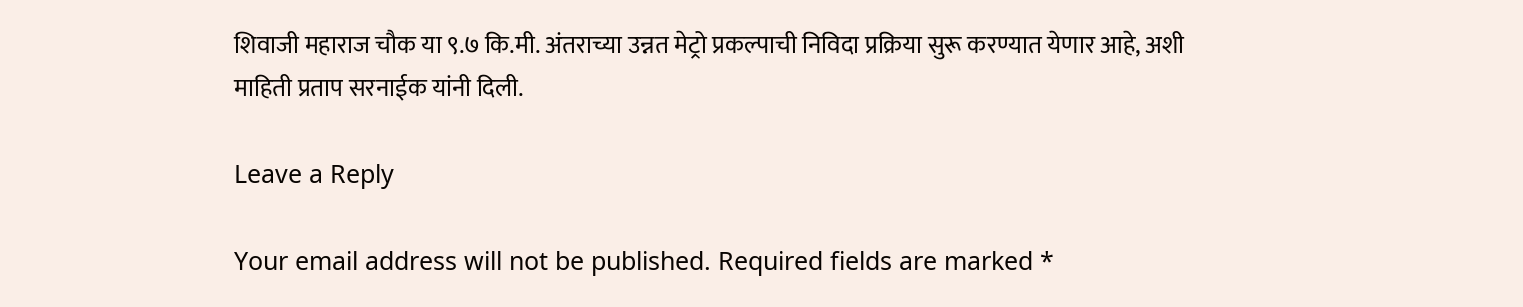शिवाजी महाराज चौक या ९.७ कि.मी. अंतराच्या उन्नत मेट्रो प्रकल्पाची निविदा प्रक्रिया सुरू करण्यात येणार आहे, अशी माहिती प्रताप सरनाईक यांनी दिली.

Leave a Reply

Your email address will not be published. Required fields are marked *